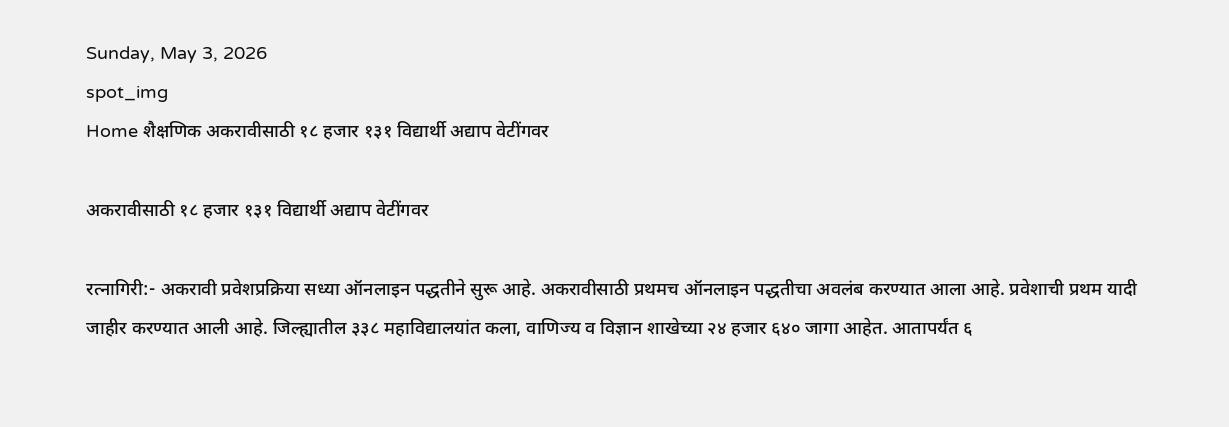Sunday, May 3, 2026
spot_img
Home शैक्षणिक अकरावीसाठी १८ हजार १३१ विद्यार्थी अद्याप वेटींगवर

अकरावीसाठी १८ हजार १३१ विद्यार्थी अद्याप वेटींगवर

रत्नागिरी:- अकरावी प्रवेशप्रक्रिया सध्या ऑनलाइन पद्धतीने सुरू आहे. अकरावीसाठी प्रथमच ऑनलाइन पद्धतीचा अवलंब करण्यात आला आहे. प्रवेशाची प्रथम यादी जाहीर करण्यात आली आहे. जिल्ह्यातील ३३८ महाविद्यालयांत कला, वाणिज्य व विज्ञान शाखेच्या २४ हजार ६४० जागा आहेत. आतापर्यंत ६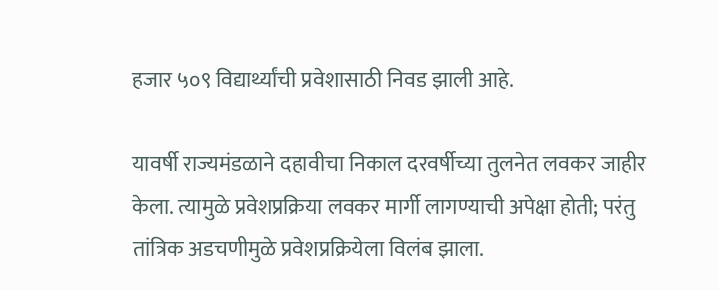हजार ५०९ विद्यार्थ्यांची प्रवेशासाठी निवड झाली आहे.

यावर्षी राज्यमंडळाने दहावीचा निकाल दरवर्षीच्या तुलनेत लवकर जाहीर केला. त्यामुळे प्रवेशप्रक्रिया लवकर मार्गी लागण्याची अपेक्षा होती; परंतु तांत्रिक अडचणीमुळे प्रवेशप्रक्रियेला विलंब झाला.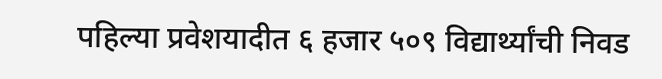पहिल्या प्रवेशयादीत ६ हजार ५०९ विद्यार्थ्यांची निवड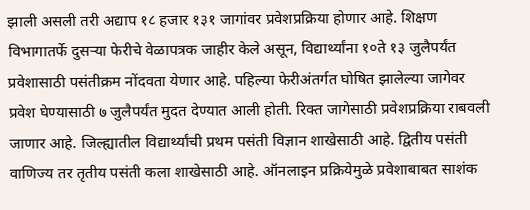झाली असली तरी अद्याप १८ हजार १३१ जागांवर प्रवेशप्रक्रिया होणार आहे. शिक्षण विभागातर्फे दुसऱ्या फेरीचे वेळापत्रक जाहीर केले असून, विद्यार्थ्यांना १०ते १३ जुलैपर्यंत प्रवेशासाठी पसंतीक्रम नोंदवता येणार आहे. पहिल्या फेरीअंतर्गत घोषित झालेल्या जागेवर प्रवेश घेण्यासाठी ७ जुलैपर्यंत मुदत देण्यात आली होती. रिक्त जागेसाठी प्रवेशप्रक्रिया राबवली जाणार आहे. जिल्ह्यातील विद्यार्थ्यांची प्रथम पसंती विज्ञान शाखेसाठी आहे. द्वितीय पसंती वाणिज्य तर तृतीय पसंती कला शाखेसाठी आहे. ऑनलाइन प्रक्रियेमुळे प्रवेशाबाबत साशंक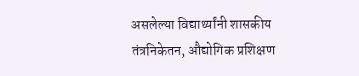असलेल्या विद्यार्थ्यांनी शासकीय तंत्रनिकेतन, औद्योगिक प्रशिक्षण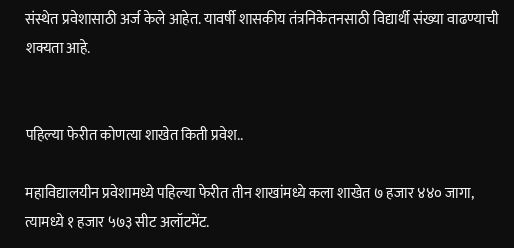संस्थेत प्रवेशासाठी अर्ज केले आहेत. यावर्षी शासकीय तंत्रनिकेतनसाठी विद्यार्थी संख्या वाढण्याची शक्यता आहे.


पहिल्या फेरीत कोणत्या शाखेत किती प्रवेश..

महाविद्यालयीन प्रवेशामध्ये पहिल्या फेरीत तीन शाखांमध्ये कला शाखेत ७ हजार ४४० जागा, त्यामध्ये १ हजार ५७३ सीट अलॉटमेंट.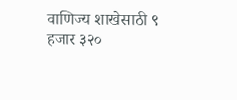वाणिज्य शाखेसाठी ९ हजार ३२०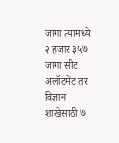जागा त्यामध्ये २ हजार ३५७ जागा सीट अलॉटमेंट तर विज्ञान शाखेसाठी ७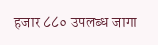हजार ८८० उपलब्ध जागा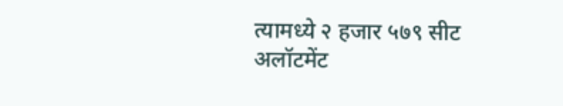त्यामध्ये २ हजार ५७९ सीट अलॉटमेंट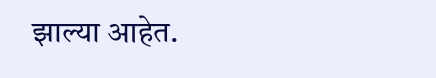झाल्या आहेत.